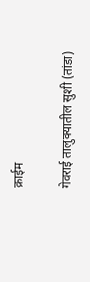क्राईम

गेवराई तालुक्यातील सुशी (तांडा)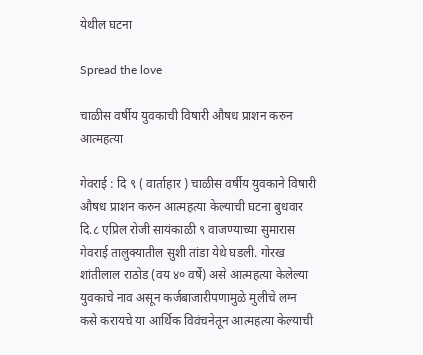येथील घटना

Spread the love

चाळीस वर्षीय युवकाची विषारी औषध प्राशन करुन आत्महत्या

गेवराई : दि ९ ( वार्ताहार ) चाळीस वर्षीय युवकाने विषारी औषध प्राशन करुन आत्महत्या केल्याची घटना बुधवार दि.८ एप्रिल रोजी सायंकाळी ९ वाजण्याच्या सुमारास गेवराई तालुक्यातील सुशी तांडा येथे घडली. गोरख शांतीलाल राठोड (वय ४० वर्षे) असे आत्महत्या केलेल्या युवकाचे नाव असून कर्जबाजारीपणामुळे मुलीचे लग्न कसे करायचे या आर्थिक विवंचनेतून आत्महत्या केल्याची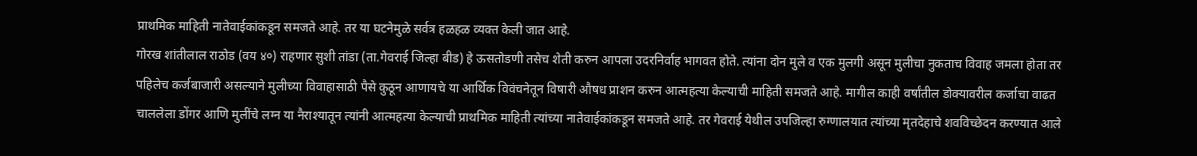प्राथमिक माहिती नातेवाईकांकडून समजते आहे. तर या घटनेमुळे सर्वत्र हळहळ व्यक्त केली जात आहे.
गोरख शांतीलाल राठोड (वय ४०) राहणार सुशी तांडा (ता.गेवराई जिल्हा बीड) हे ऊसतोडणी तसेच शेती करुन आपला उदरनिर्वाह भागवत होते. त्यांना दोन मुले व एक मुलगी असून मुलीचा नुकताच विवाह जमला होता तर पहिलेच कर्जबाजारी असल्याने मुलीच्या विवाहासाठी पैसे कुठून आणायचे या आर्थिक विवंचनेतून विषारी औषध प्राशन करुन आत्महत्या केल्याची माहिती समजते आहे. मागील काही वर्षांतील डोक्यावरील कर्जाचा वाढत चाललेला डोंगर आणि मुलींचे लग्न या नैराश्यातून त्यांनी आत्महत्या केल्याची प्राथमिक माहिती त्यांच्या नातेवाईकांकडून समजते आहे. तर गेवराई येथील उपजिल्हा रुग्णालयात त्यांच्या मृतदेहाचे शवविच्छेदन करण्यात आले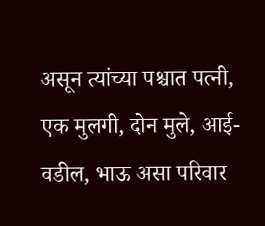असून त्यांच्या पश्चात पत्नी, एक मुलगी, दोन मुले, आई-वडील, भाऊ असा परिवार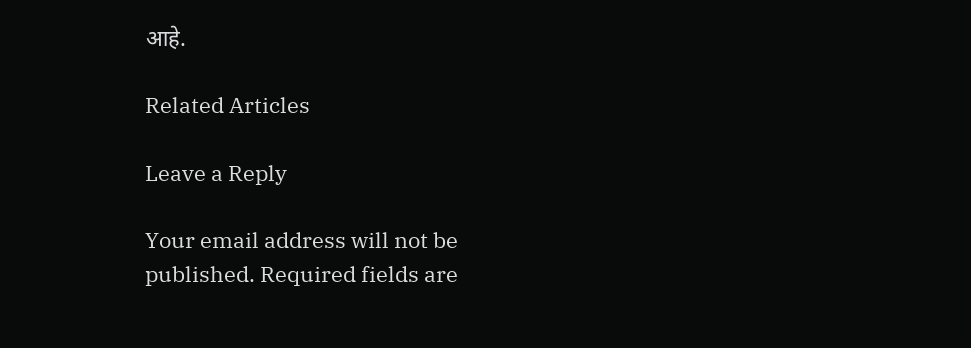आहे.

Related Articles

Leave a Reply

Your email address will not be published. Required fields are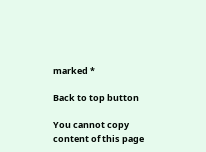marked *

Back to top button

You cannot copy content of this page